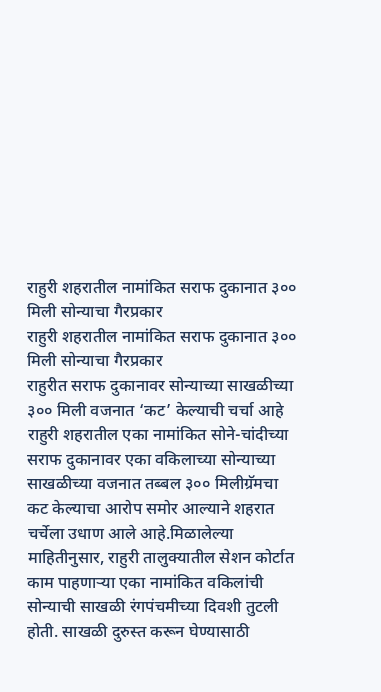राहुरी शहरातील नामांकित सराफ दुकानात ३०० मिली सोन्याचा गैरप्रकार
राहुरी शहरातील नामांकित सराफ दुकानात ३०० मिली सोन्याचा गैरप्रकार
राहुरीत सराफ दुकानावर सोन्याच्या साखळीच्या ३०० मिली वजनात ‘कट’ केल्याची चर्चा आहे राहुरी शहरातील एका नामांकित सोने-चांदीच्या सराफ दुकानावर एका वकिलाच्या सोन्याच्या साखळीच्या वजनात तब्बल ३०० मिलीग्रॅमचा कट केल्याचा आरोप समोर आल्याने शहरात चर्चेला उधाण आले आहे.मिळालेल्या माहितीनुसार, राहुरी तालुक्यातील सेशन कोर्टात काम पाहणाऱ्या एका नामांकित वकिलांची सोन्याची साखळी रंगपंचमीच्या दिवशी तुटली होती. साखळी दुरुस्त करून घेण्यासाठी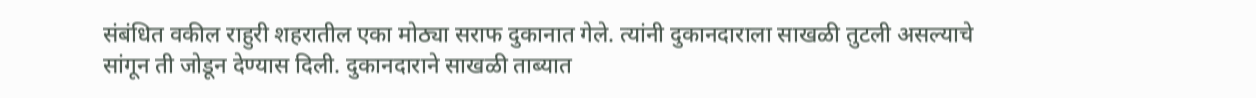संबंधित वकील राहुरी शहरातील एका मोठ्या सराफ दुकानात गेले. त्यांनी दुकानदाराला साखळी तुटली असल्याचे सांगून ती जोडून देण्यास दिली. दुकानदाराने साखळी ताब्यात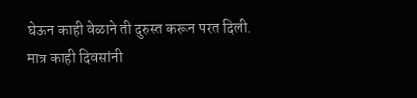घेऊन काही वेळाने ती दुरुस्त करून परत दिली.
मात्र काही दिवसांनी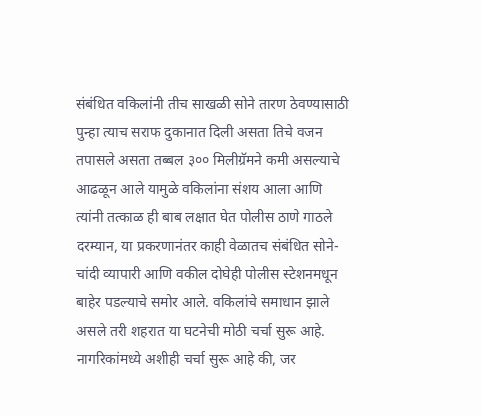संबंधित वकिलांनी तीच साखळी सोने तारण ठेवण्यासाठी पुन्हा त्याच सराफ दुकानात दिली असता तिचे वजन तपासले असता तब्बल ३०० मिलीग्रॅमने कमी असल्याचे आढळून आले यामुळे वकिलांना संशय आला आणि त्यांनी तत्काळ ही बाब लक्षात घेत पोलीस ठाणे गाठले
दरम्यान, या प्रकरणानंतर काही वेळातच संबंधित सोने-चांदी व्यापारी आणि वकील दोघेही पोलीस स्टेशनमधून बाहेर पडल्याचे समोर आले. वकिलांचे समाधान झाले असले तरी शहरात या घटनेची मोठी चर्चा सुरू आहे.
नागरिकांमध्ये अशीही चर्चा सुरू आहे की, जर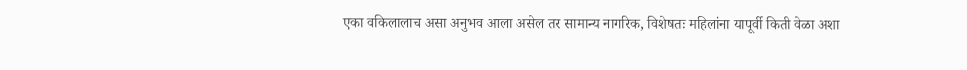एका वकिलालाच असा अनुभव आला असेल तर सामान्य नागरिक, विशेषतः महिलांना यापूर्वी किती वेळा अशा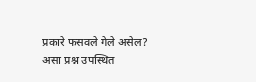प्रकारे फसवले गेले असेल? असा प्रश्न उपस्थित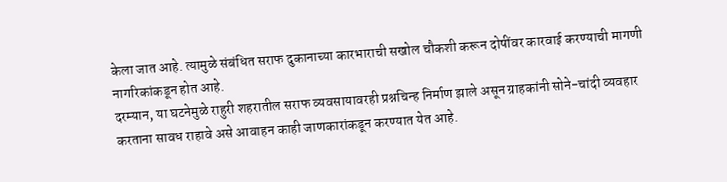केला जात आहे. त्यामुळे संबंधित सराफ दुकानाच्या कारभाराची सखोल चौकशी करून दोषींवर कारवाई करण्याची मागणी नागरिकांकडून होत आहे.
दरम्यान, या घटनेमुळे राहुरी शहरातील सराफ व्यवसायावरही प्रश्नचिन्ह निर्माण झाले असून ग्राहकांनी सोने-चांदी व्यवहार करताना सावध राहावे असे आवाहन काही जाणकारांकडून करण्यात येत आहे.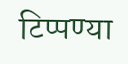टिप्पण्या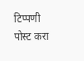टिप्पणी पोस्ट करा